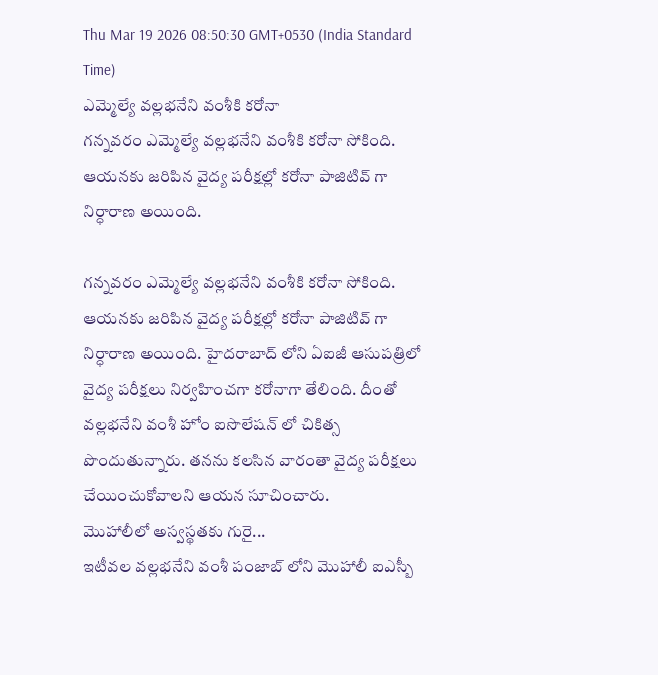Thu Mar 19 2026 08:50:30 GMT+0530 (India Standard Time)
ఎమ్మెల్యే వల్లభనేని వంశీకి కరోనా
గన్నవరం ఎమ్మెల్యే వల్లభనేని వంశీకి కరోనా సోకింది. ఆయనకు జరిపిన వైద్య పరీక్షల్లో కరోనా పాజిటివ్ గా నిర్ధారాణ అయింది.

గన్నవరం ఎమ్మెల్యే వల్లభనేని వంశీకి కరోనా సోకింది. ఆయనకు జరిపిన వైద్య పరీక్షల్లో కరోనా పాజిటివ్ గా నిర్ధారాణ అయింది. హైదరాబాద్ లోని ఏఐజీ ఆసుపత్రిలో వైద్య పరీక్షలు నిర్వహించగా కరోనాగా తేలింది. దీంతో వల్లభనేని వంశీ హోం ఐసొలేషన్ లో చికిత్స పొందుతున్నారు. తనను కలసిన వారంతా వైద్య పరీక్షలు చేయించుకోవాలని ఆయన సూచించారు.
మొహాలీలో అస్వస్థతకు గురై...
ఇటీవల వల్లభనేని వంశీ పంజాబ్ లోని మొహాలీ ఐఎస్బీ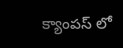క్యాంపస్ లో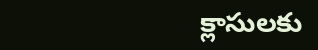క్లాసులకు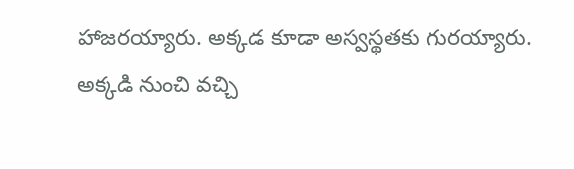హాజరయ్యారు. అక్కడ కూడా అస్వస్థతకు గురయ్యారు. అక్కడి నుంచి వచ్చి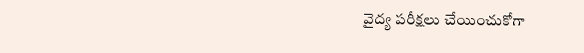వైద్య పరీక్షలు చేయించుకోగా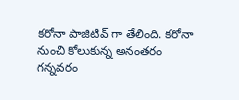కరోనా పాజిటివ్ గా తేలింది. కరోనా నుంచి కోలుకున్న అనంతరం గన్నవరం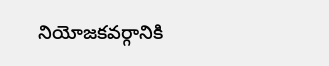నియోజకవర్గానికి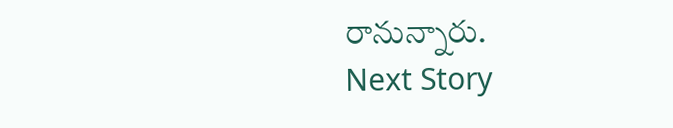రానున్నారు.
Next Story